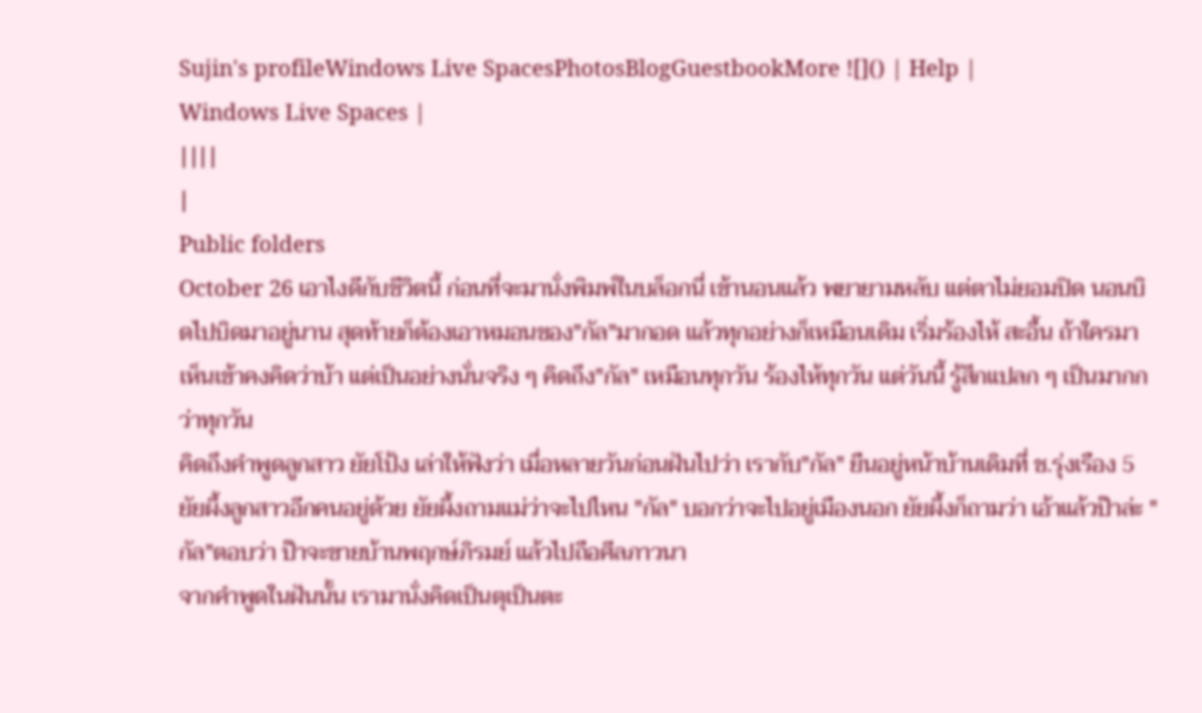Sujin's profileWindows Live SpacesPhotosBlogGuestbookMore ![]() | Help |
Windows Live Spaces |
||||
|
Public folders
October 26 เอาไงดีกับชีวิตนี้ ก่อนที่จะมานั่งพิมพ์ในบล็อกนี่ เข้านอนแล้ว พยายามหลับ แต่ตาไม่ยอมปิด นอนบิดไปบิดมาอยู่นาน สุดท้ายก็ต้องเอาหมอนของ"กัล"มากอด แล้วทุกอย่างก็เหมือนเดิม เริ่มร้องไห้ สะอื้น ถ้าใครมาเห็นเข้าคงคิดว่าบ้า แต่เป็นอย่างนั่นจริง ๆ คิดถึง"กัล" เหมือนทุกวัน ร้องไห้ทุกวัน แต่วันนี้ รู้สึกแปลก ๆ เป็นมากกว่าทุกวัน
คิดถึงคำพูดลูกสาว ยัยโป้ง เล่าให้ฟังว่า เมื่อหลายวันก่อนฝันไปว่า เรากับ"กัล" ยืนอยู่หน้าบ้านเดิมที่ ช.รุ่งเรือง 5 ยัยผึ้งลูกสาวอีกคนอยู่ด้วย ยัยผึ้งถามแม่ว่าจะไปไหน "กัล" บอกว่าจะไปอยู่เมืองนอก ยัยผึ้งก็ถามว่า เอ้าแล้วป๊าล่ะ "กัล"ตอบว่า ป๊าจะขายบ้านพฤกษ์ภิรมย์ แล้วไปถือศีลภาวนา
จากคำพูดในฝันนั้น เรามานั่งคิดเป็นตุเป็นตะ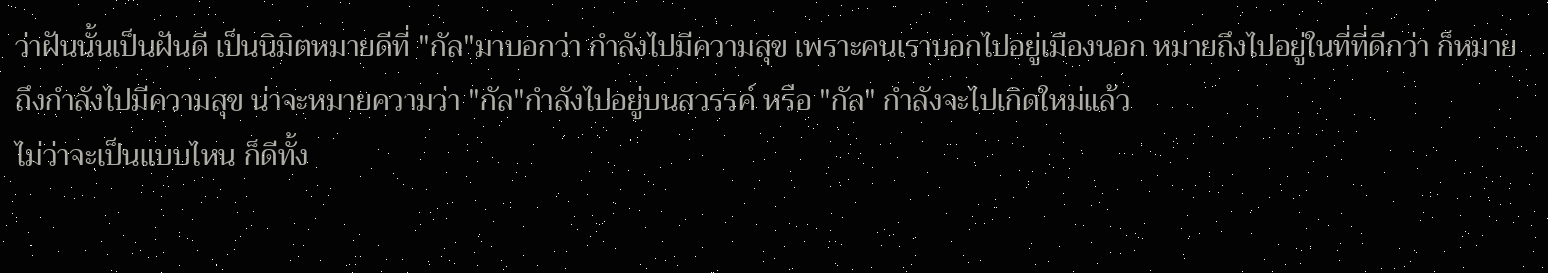ว่าฝันนั้นเป็นฝันดี เป็นนิมิตหมายดีที่ "กัล"มาบอกว่า กำลังไปมีความสุข เพราะคนเราบอกไปอยู่เมืองนอก หมายถึงไปอยู่ในที่ที่ดีกว่า ก็หมายถึงกำลังไปมีความสุข น่าจะหมายความว่า "กัล"กำลังไปอยู่บนสวรรค์ หรือ "กัล" กำลังจะไปเกิดใหม่แล้ว
ไม่ว่าจะเป็นแบบไหน ก็ดีทั้ง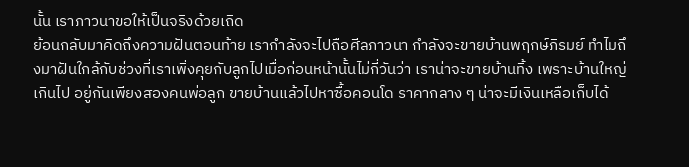นั้น เราภาวนาขอให้เป็นจริงด้วยเถิด
ย้อนกลับมาคิดถึงความฝันตอนท้าย เรากำลังจะไปถือศีลภาวนา กำลังจะขายบ้านพฤกษ์ภิรมย์ ทำไมถึงมาฝันใกล้กับช่วงที่เราเพิ่งคุยกับลูกไปเมื่อก่อนหน้านั้นไม่กี่วันว่า เราน่าจะขายบ้านทิ้ง เพราะบ้านใหญ่เกินไป อยู่กันเพียงสองคนพ่อลูก ขายบ้านแล้วไปหาซื้อคอนโด ราคากลาง ๆ น่าจะมีเงินเหลือเก็บได้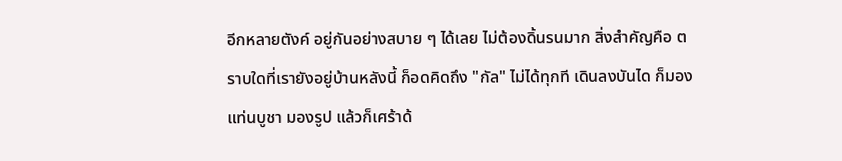อีกหลายตังค์ อยู่กันอย่างสบาย ๆ ได้เลย ไม่ต้องดิ้นรนมาก สิ่งสำคัญคือ ตราบใดที่เรายังอยู่บ้านหลังนี้ ก็อดคิดถึง "กัล" ไม่ได้ทุกที เดินลงบันได ก็มองแท่นบูชา มองรูป แล้วก็เศร้าด้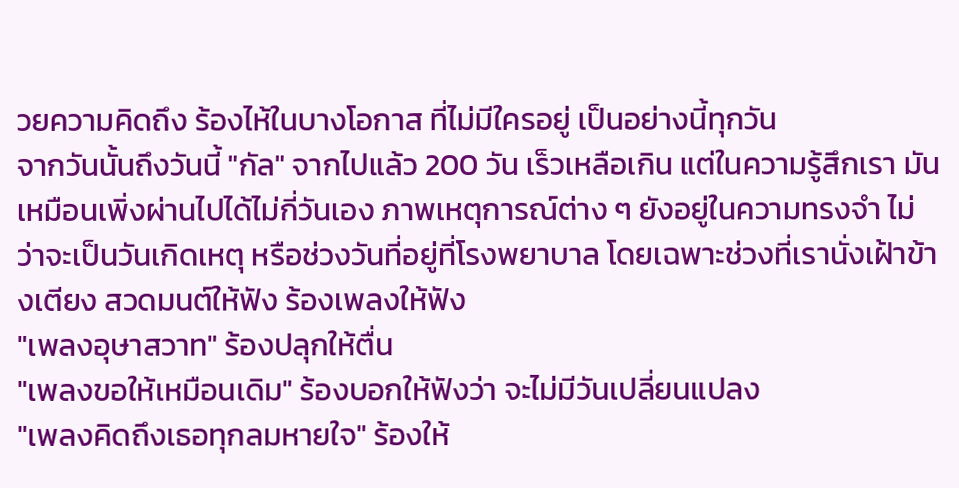วยความคิดถึง ร้องไห้ในบางโอกาส ที่ไม่มีใครอยู่ เป็นอย่างนี้ทุกวัน
จากวันนั้นถึงวันนี้ "กัล" จากไปแล้ว 200 วัน เร็วเหลือเกิน แต่ในความรู้สึกเรา มันเหมือนเพิ่งผ่านไปได้ไม่กี่วันเอง ภาพเหตุการณ์ต่าง ๆ ยังอยู่ในความทรงจำ ไม่ว่าจะเป็นวันเกิดเหตุ หรือช่วงวันที่อยู่ที่โรงพยาบาล โดยเฉพาะช่วงที่เรานั่งเฝ้าข้างเตียง สวดมนต์ให้ฟัง ร้องเพลงให้ฟัง
"เพลงอุษาสวาท" ร้องปลุกให้ตื่น
"เพลงขอให้เหมือนเดิม" ร้องบอกให้ฟังว่า จะไม่มีวันเปลี่ยนแปลง
"เพลงคิดถึงเธอทุกลมหายใจ" ร้องให้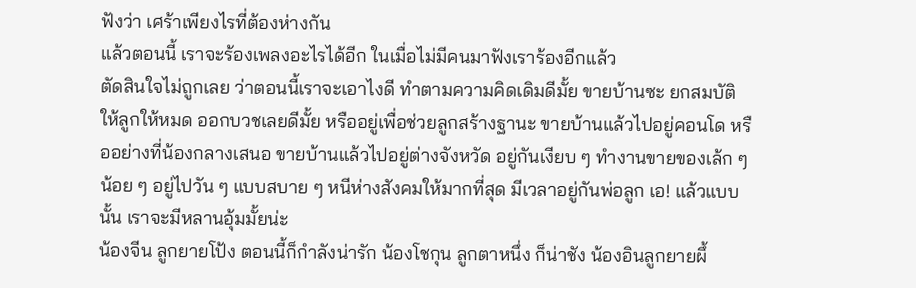ฟังว่า เศร้าเพียงไรที่ต้องห่างกัน
แล้วตอนนี้ เราจะร้องเพลงอะไรได้อีก ในเมื่อไม่มีคนมาฟังเราร้องอีกแล้ว
ตัดสินใจไม่ถูกเลย ว่าตอนนี้เราจะเอาไงดี ทำตามความคิดเดิมดีมั้ย ขายบ้านซะ ยกสมบัติให้ลูกให้หมด ออกบวชเลยดีมั้ย หรืออยู่เพื่อช่วยลูกสร้างฐานะ ขายบ้านแล้วไปอยู่คอนโด หรืออย่างที่น้องกลางเสนอ ขายบ้านแล้วไปอยู่ต่างจังหวัด อยู่กันเงียบ ๆ ทำงานขายของเล้ก ๆ น้อย ๆ อยู่ไปวัน ๆ แบบสบาย ๆ หนีห่างสังคมให้มากที่สุด มีเวลาอยู่กันพ่อลูก เอ! แล้วแบบนั้น เราจะมีหลานอุ้มมั้ยน่ะ
น้องจีน ลูกยายโป้ง ตอนนี้ก็กำลังน่ารัก น้องโชกุน ลูกตาหนึ่ง ก็น่าชัง น้องอินลูกยายผึ้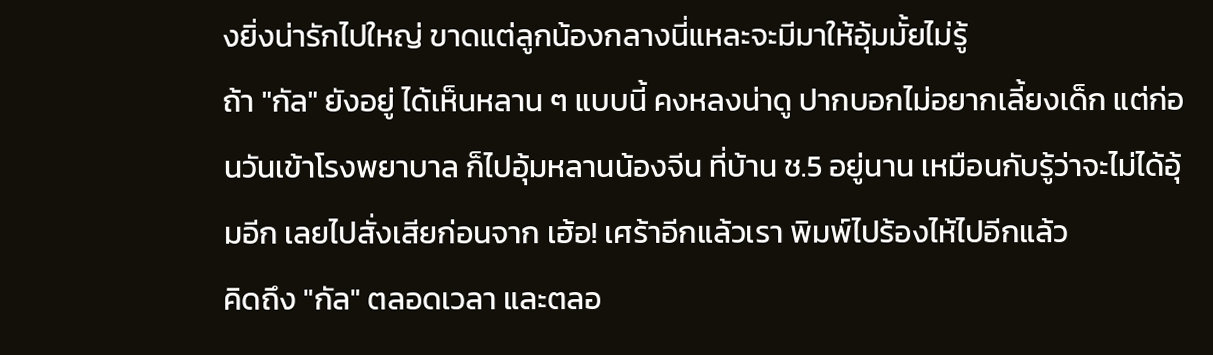งยิ่งน่ารักไปใหญ่ ขาดแต่ลูกน้องกลางนี่แหละจะมีมาให้อุ้มมั้ยไม่รู้
ถ้า "กัล" ยังอยู่ ได้เห็นหลาน ๆ แบบนี้ คงหลงน่าดู ปากบอกไม่อยากเลี้ยงเด็ก แต่ก่อนวันเข้าโรงพยาบาล ก็ไปอุ้มหลานน้องจีน ที่บ้าน ช.5 อยู่นาน เหมือนกับรู้ว่าจะไม่ได้อุ้มอีก เลยไปสั่งเสียก่อนจาก เฮ้อ! เศร้าอีกแล้วเรา พิมพ์ไปร้องไห้ไปอีกแล้ว
คิดถึง "กัล" ตลอดเวลา และตลอ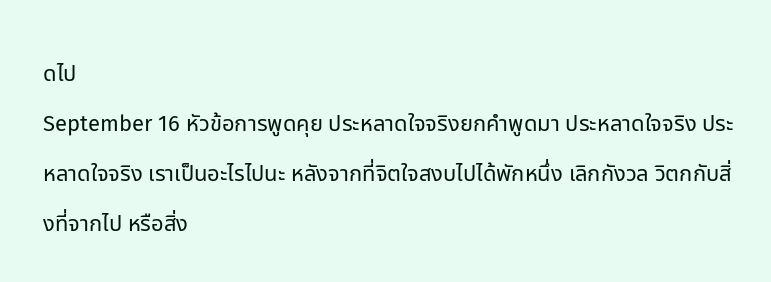ดไป
September 16 หัวข้อการพูดคุย ประหลาดใจจริงยกคำพูดมา ประหลาดใจจริง ประหลาดใจจริง เราเป็นอะไรไปนะ หลังจากที่จิตใจสงบไปได้พักหนึ่ง เลิกกังวล วิตกกับสิ่งที่จากไป หรือสิ่ง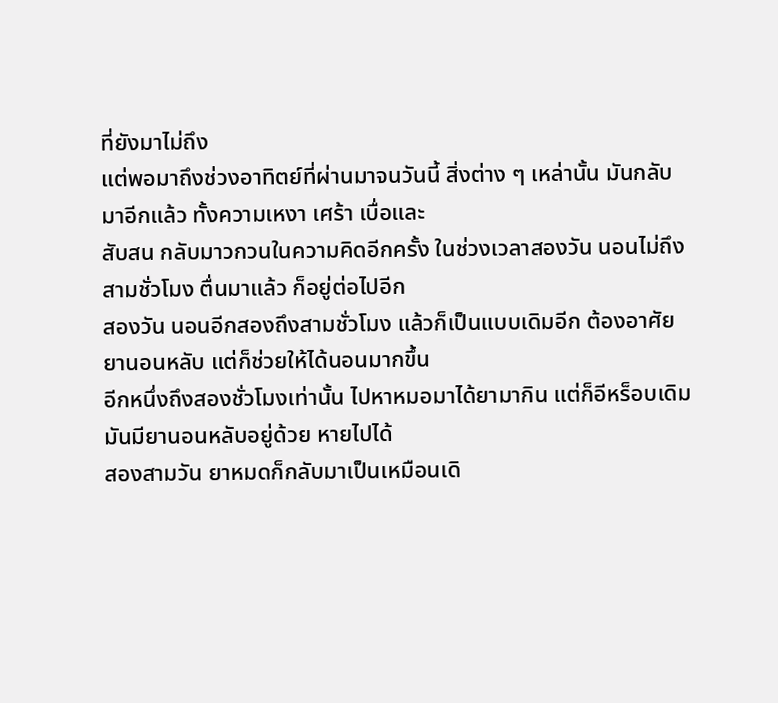ที่ยังมาไม่ถึง
แต่พอมาถึงช่วงอาทิตย์ที่ผ่านมาจนวันนี้ สิ่งต่าง ๆ เหล่านั้น มันกลับมาอีกแล้ว ทั้งความเหงา เศร้า เบื่อและ
สับสน กลับมาวกวนในความคิดอีกครั้ง ในช่วงเวลาสองวัน นอนไม่ถึงสามชั่วโมง ตื่นมาแล้ว ก็อยู่ต่อไปอีก
สองวัน นอนอีกสองถึงสามชั่วโมง แล้วก็เป็นแบบเดิมอีก ต้องอาศัยยานอนหลับ แต่ก็ช่วยให้ได้นอนมากขึ้น
อีกหนึ่งถึงสองชั่วโมงเท่านั้น ไปหาหมอมาได้ยามากิน แต่ก็อีหร็อบเดิม มันมียานอนหลับอยู่ด้วย หายไปได้
สองสามวัน ยาหมดก็กลับมาเป็นเหมือนเดิ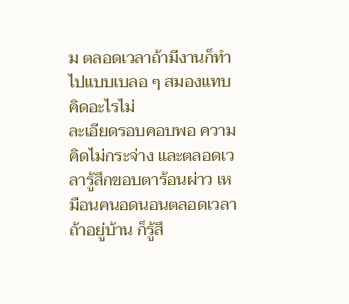ม ตลอดเวลาถ้ามีงานก็ทำไปแบบเบลอ ๆ สมองแทบคิดอะไรไม่
ละเอียดรอบคอบพอ ความคิดไม่กระจ่าง และตลอดเวลารู้สึกขอบตาร้อนผ่าว เหมือนคนอดนอนตลอดเวลา
ถ้าอยู่บ้าน ก็รู้สึ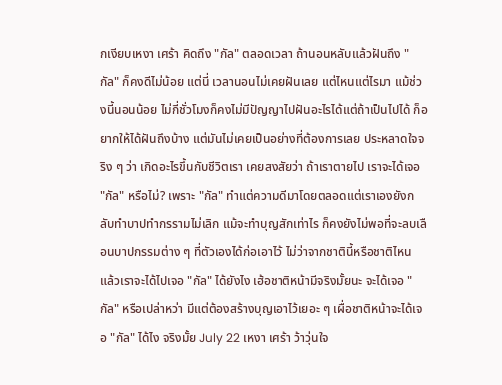กเงียบเหงา เศร้า คิดถึง "กัล" ตลอดเวลา ถ้านอนหลับแล้วฝันถึง "กัล" ก็คงดีไม่น้อย แต่นี่ เวลานอนไม่เคยฝันเลย แต่ไหนแต่ไรมา แม้ช่วงนี้นอนน้อย ไม่กี่ชั่วโมงก็คงไม่มีปัญญาไปฝันอะไรได้แต่ถ้าเป็นไปได้ ก็อยากให้ได้ฝันถึงบ้าง แต่มันไม่เคยเป็นอย่างที่ต้องการเลย ประหลาดใจจริง ๆ ว่า เกิดอะไรขึ้นกับชีวิตเรา เคยสงสัยว่า ถ้าเราตายไป เราจะได้เจอ "กัล" หรือไม่? เพราะ "กัล" ทำแต่ความดีมาโดยตลอดแต่เราเองยังกลับทำบาปทำกรรามไม่เลิก แม้จะทำบุญสักเท่าไร ก็คงยังไม่พอที่จะลบเลือนบาปกรรมต่าง ๆ ที่ตัวเองได้ก่อเอาไว้ ไม่ว่าจากชาตินี้หรือชาติไหน แล้วเราจะได้ไปเจอ "กัล" ได้ยังไง เฮ้อชาติหน้ามีจริงมั้ยนะ จะได้เจอ "กัล" หรือเปล่าหว่า มีแต่ต้องสร้างบุญเอาไว้เยอะ ๆ เผื่อชาติหน้าจะได้เจอ "กัล" ได้ไง จริงมั้ย July 22 เหงา เศร้า ว้าวุ่นใจ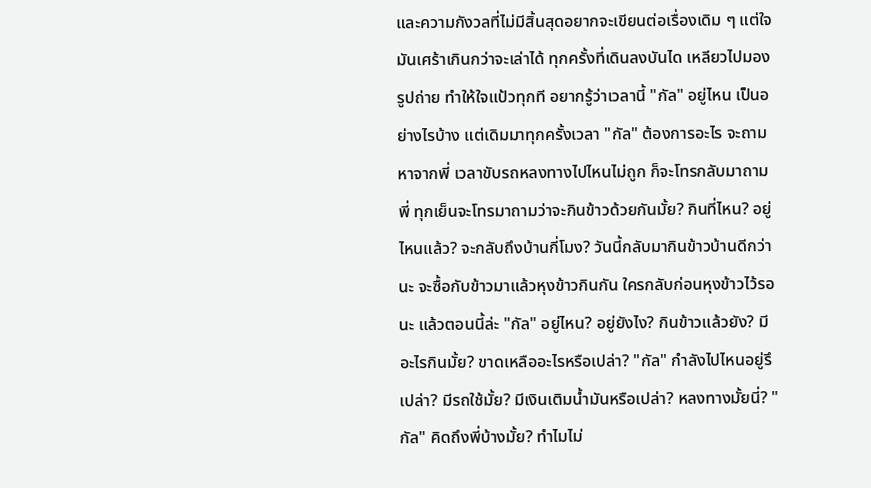และความกังวลที่ไม่มีสิ้นสุดอยากจะเขียนต่อเรื่องเดิม ๆ แต่ใจมันเศร้าเกินกว่าจะเล่าได้ ทุกครั้งที่เดินลงบันได เหลียวไปมองรูปถ่าย ทำให้ใจแป้วทุกที อยากรู้ว่าเวลานี้ "กัล" อยู่ไหน เป็นอย่างไรบ้าง แต่เดิมมาทุกครั้งเวลา "กัล" ต้องการอะไร จะถามหาจากพี่ เวลาขับรถหลงทางไปไหนไม่ถูก ก็จะโทรกลับมาถามพี่ ทุกเย็นจะโทรมาถามว่าจะกินข้าวด้วยกันมั้ย? กินที่ไหน? อยู่ไหนแล้ว? จะกลับถึงบ้านกี่โมง? วันนี้กลับมากินข้าวบ้านดีกว่านะ จะซื้อกับข้าวมาแล้วหุงข้าวกินกัน ใครกลับก่อนหุงข้าวไว้รอนะ แล้วตอนนี้ล่ะ "กัล" อยู่ไหน? อยู่ยังไง? กินข้าวแล้วยัง? มีอะไรกินมั้ย? ขาดเหลืออะไรหรือเปล่า? "กัล" กำลังไปไหนอยู่รึเปล่า? มีรถใช้มั้ย? มีเงินเติมน้ำมันหรือเปล่า? หลงทางมั้ยนี่? "กัล" คิดถึงพี่บ้างมั้ย? ทำไมไม่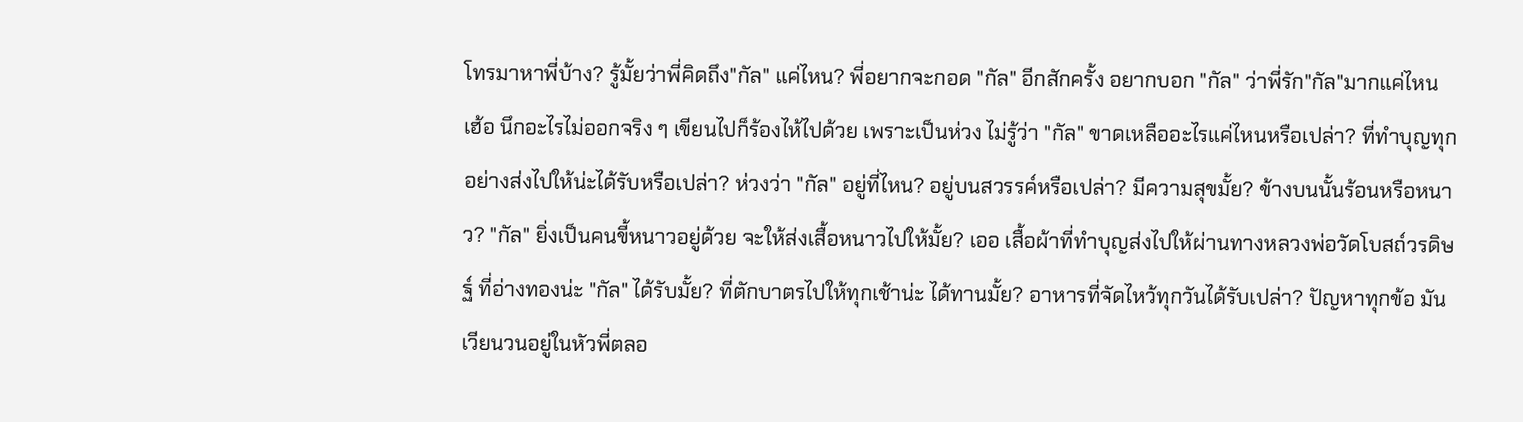โทรมาหาพี่บ้าง? รู้มั้ยว่าพี่คิดถึง"กัล" แค่ไหน? พี่อยากจะกอด "กัล" อีกสักครั้ง อยากบอก "กัล" ว่าพี่รัก"กัล"มากแค่ไหน เฮ้อ นึกอะไรไม่ออกจริง ๆ เขียนไปก็ร้องไห้ไปด้วย เพราะเป็นห่วง ไม่รู้ว่า "กัล" ขาดเหลืออะไรแค่ไหนหรือเปล่า? ที่ทำบุญทุกอย่างส่งไปให้น่ะได้รับหรือเปล่า? ห่วงว่า "กัล" อยู่ที่ไหน? อยู่บนสวรรค์หรือเปล่า? มีความสุขมั้ย? ข้างบนนั้นร้อนหรือหนาว? "กัล" ยิ่งเป็นคนขี้หนาวอยู่ด้วย จะให้ส่งเสื้อหนาวไปให้มั้ย? เออ เสื้อผ้าที่ทำบุญส่งไปให้ผ่านทางหลวงพ่อวัดโบสถ์วรดิษฐ์ ที่อ่างทองน่ะ "กัล" ได้รับมั้ย? ที่ตักบาตรไปให้ทุกเช้าน่ะ ได้ทานมั้ย? อาหารที่จัดไหว้ทุกวันได้รับเปล่า? ปัญหาทุกข้อ มันเวียนวนอยู่ในหัวพี่ตลอ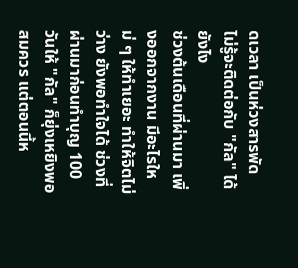ดเวลา เป็นห่วงสารพัด ไม่รู้จะติดต่อกับ "กัล" ได้ยังไง
ช่วงต้นเดือนที่ผ่านมา เพิ่งออกจากงาน มีอะไรใหม่ ๆ ให้ทำเยอะ ทำให้จิตไม่ว่าง ยังพอทำใจได้ ช่วงที่ผ่านมาก่อนทำบุญ 100 วันให้ "กัล" ก็ยุ่งเหยิงพอสมควร แต่ตอนนี้ห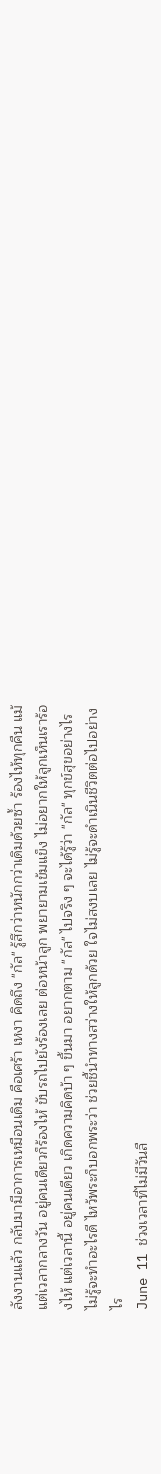ลังงานแล้ว กลับมามีอาการเหมือนเดิม คือเศร้า เหงา คิดถึง "กัล" รู้สึกว่าหนักกว่าเดิมด้วยซ้ำ ร้องไห้ทุกคืน แม้แต่เวลากลางวัน อยู่คนเดียวก็ร้องไห้ ขับรถไปยังร้องเลย ต่อหน้าลูก พยายามเข้มแข็ง ไม่อยากให้ลูกเห็นเราร้องไห้ แต่เวลานี้ อยู่คนเดียว เกิดความคิดบ้า ๆ ขึ้นมา อยากตาม "กัล" ไปจริง ๆ จะได้รู้ว่า "กัล" ทุกข์สุขอย่างไร ไม่รู้จะทำอะไรดี ไหว้พระก็บอกพระว่า ช่วยชี้นำทางสว่างให้ลูกด้วย ใจไม่สงบเลย ไม่รู้จะดำเนินชีวิตต่อไปอย่างไร
June 11 ช่วงเวลาที่ไม่มีวันลื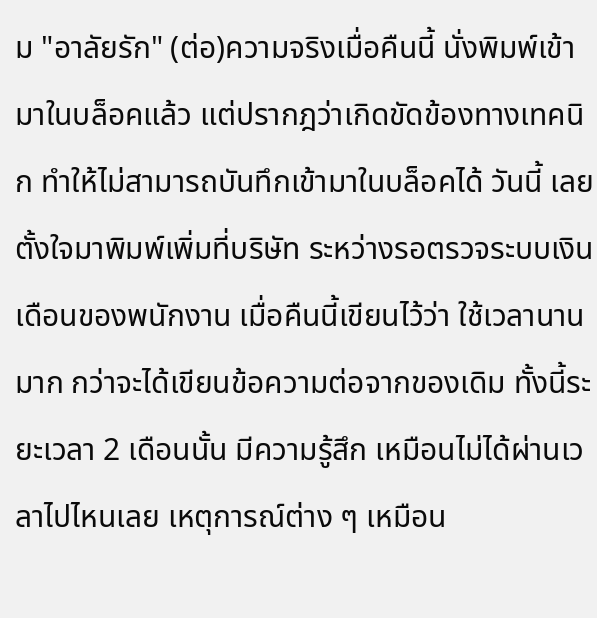ม "อาลัยรัก" (ต่อ)ความจริงเมื่อคืนนี้ นั่งพิมพ์เข้ามาในบล็อคแล้ว แต่ปรากฎว่าเกิดขัดข้องทางเทคนิก ทำให้ไม่สามารถบันทึกเข้ามาในบล็อคได้ วันนี้ เลยตั้งใจมาพิมพ์เพิ่มที่บริษัท ระหว่างรอตรวจระบบเงินเดือนของพนักงาน เมื่อคืนนี้เขียนไว้ว่า ใช้เวลานานมาก กว่าจะได้เขียนข้อความต่อจากของเดิม ทั้งนี้ระยะเวลา 2 เดือนนั้น มีความรู้สึก เหมือนไม่ได้ผ่านเวลาไปไหนเลย เหตุการณ์ต่าง ๆ เหมือน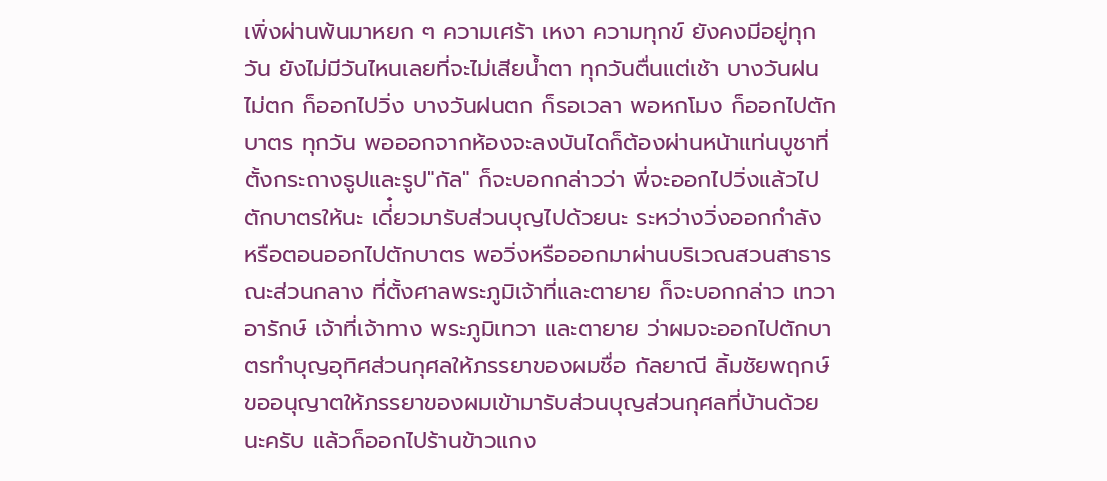เพิ่งผ่านพ้นมาหยก ๆ ความเศร้า เหงา ความทุกข์ ยังคงมีอยู่ทุกวัน ยังไม่มีวันไหนเลยที่จะไม่เสียน้ำตา ทุกวันตื่นแต่เช้า บางวันฝนไม่ตก ก็ออกไปวิ่ง บางวันฝนตก ก็รอเวลา พอหกโมง ก็ออกไปตักบาตร ทุกวัน พอออกจากห้องจะลงบันไดก็ต้องผ่านหน้าแท่นบูชาที่ตั้งกระถางธูปและรูป"กัล" ก็จะบอกกล่าวว่า พี่จะออกไปวิ่งแล้วไปตักบาตรให้นะ เดี่๋ยวมารับส่วนบุญไปด้วยนะ ระหว่างวิ่งออกกำลัง หรือตอนออกไปตักบาตร พอวิ่งหรือออกมาผ่านบริเวณสวนสาธารณะส่วนกลาง ที่ตั้งศาลพระภูมิเจ้าที่และตายาย ก็จะบอกกล่าว เทวาอารักษ์ เจ้าที่เจ้าทาง พระภูมิเทวา และตายาย ว่าผมจะออกไปตักบาตรทำบุญอุทิศส่วนกุศลให้ภรรยาของผมชื่อ กัลยาณี ลิ้มชัยพฤกษ์ ขออนุญาตให้ภรรยาของผมเข้ามารับส่วนบุญส่วนกุศลที่บ้านด้วยนะครับ แล้วก็ออกไปร้านข้าวแกง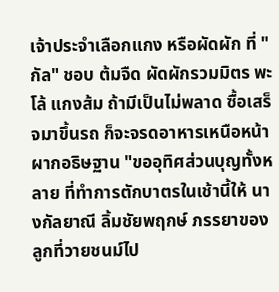เจ้าประจำเลือกแกง หรือผัดผัก ที่ "กัล" ชอบ ต้มจืด ผัดผักรวมมิตร พะโล้ แกงส้ม ถ้ามีเป็นไม่พลาด ซื้อเสร็จมาขึ้นรถ ก็จะจรดอาหารเหนือหน้าผากอธิษฐาน "ขออุทิศส่วนบุญทั้งหลาย ที่ทำการตักบาตรในเช้านี้ให้ นางกัลยาณี ลิ้มชัยพฤกษ์ ภรรยาของลูกที่วายชนม์ไป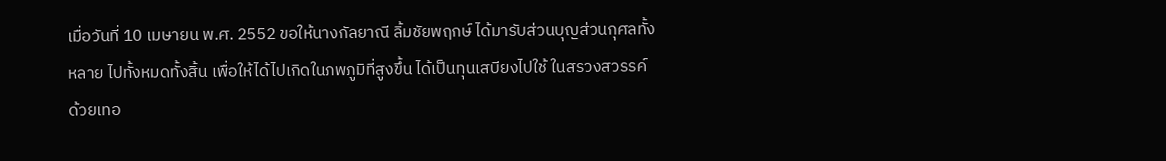เมื่อวันที่ 10 เมษายน พ.ศ. 2552 ขอให้นางกัลยาณี ลิ้มชัยพฤกษ์ ได้มารับส่วนบุญส่วนกุศลทั้งหลาย ไปทั้งหมดทั้งสิ้น เพื่อให้ได้ไปเกิดในภพภูมิที่สูงขึ้น ได้เป็นทุนเสบียงไปใช้ ในสรวงสวรรค์ด้วยเทอ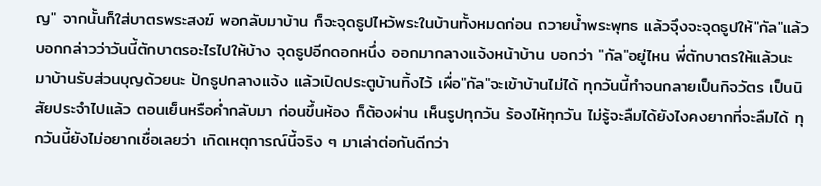ญ" จากนั้นก็ใส่บาตรพระสงฆ์ พอกลับมาบ้าน ก็จะจุดธูปไหว้พระในบ้านทั้งหมดก่อน ถวายน้ำพระพุทธ แล้วจุึงจะจุดธูปให้"กัล"แล้วบอกกล่าวว่าวันนี้ตักบาตรอะไรไปให้บ้าง จุดธูปอีกดอกหนึ่ง ออกมากลางแจ้งหน้าบ้าน บอกว่า "กัล"อยู่ไหน พี่ตักบาตรให้แล้วนะ มาบ้านรับส่วนบุญด้วยนะ ปักธูปกลางแจ้ง แล้วเปิดประตูบ้านทิ้งไว้ เผื่อ"กัล"จะเข้าบ้านไม่ได้ ทุกวันนี้ทำจนกลายเป็นกิจวัตร เป็นนิสัยประจำไปแล้ว ตอนเย็นหรือค่ำกลับมา ก่อนขึ้นห้อง ก็ต้องผ่าน เห็นรูปทุกวัน ร้องไห้ทุกวัน ไม่รู้จะลืมได้ยังไงคงยากที่จะลืมได้ ทุกวันนี้ยังไม่อยากเชื่อเลยว่า เกิดเหตุการณ์นี้จริง ๆ มาเล่าต่อกันดีกว่า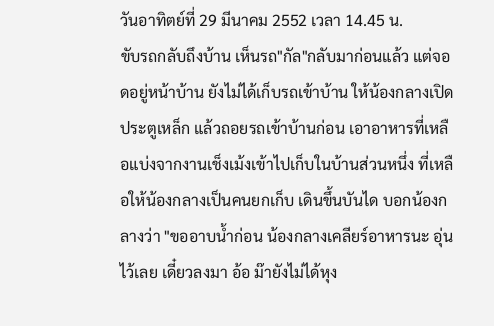วันอาทิตย์ที่ 29 มีนาคม 2552 เวลา 14.45 น.
ขับรถกลับถึงบ้าน เห็นรถ"กัล"กลับมาก่อนแล้ว แต่จอดอยู่หน้าบ้าน ยังไม่ได้เก็บรถเข้าบ้าน ให้น้องกลางเปิดประตูเหล็ก แล้วถอยรถเข้าบ้านก่อน เอาอาหารที่เหลือแบ่งจากงานเช็งเม้งเข้าไปเก็บในบ้านส่วนหนึ่ง ที่เหลือให้น้องกลางเป็นคนยกเก็บ เดินขึ้นบันได บอกน้องกลางว่า "ขออาบน้ำก่อน น้องกลางเคลียร์อาหารนะ อุ่นไว้เลย เดี๋ยวลงมา อ้อ ม๊ายังไม่ได้หุง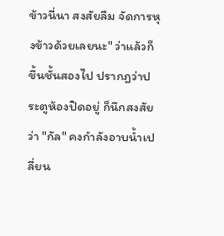ข้าวนี่นา สงสัยลืม จัดการหุงข้าวด้วยเลยนะ" ว่าแล้วก็ขึ้นชั้นสองไป ปรากฎว่าประตูห้องปิดอยู่ ก็นึกสงสัยว่า "กัล" คงกำลังอาบน้ำเปลี่ยน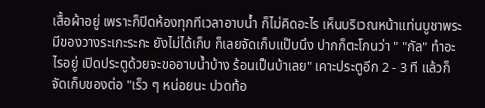เสื้อผ้าอยู่ เพราะก็ปิดห้องทุกทีเวลาอาบน้ำ ก็ไม่คิดอะไร เห็นบริเวณหน้าแท่นบูชาพระ มีของวางระเกะระกะ ยังไม่ได้เก็บ ก็เลยจัดเก็บแป๊บนึง ปากก็ตะโกนว่า " "กัล" ทำอะไรอยู่ เปิดประตูด้วยจะขออาบน้ำบ้าง ร้อนเป็นบ้าเลย" เคาะประตูอีก 2 - 3 ที แล้วก็จัดเก็บของต่อ "เร็ว ๆ หน่อยนะ ปวดท้อ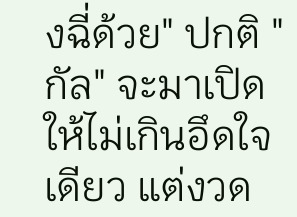งฉี่ด้วย" ปกติ "กัล" จะมาเปิดให้ไม่เกินอึดใจเดียว แต่งวด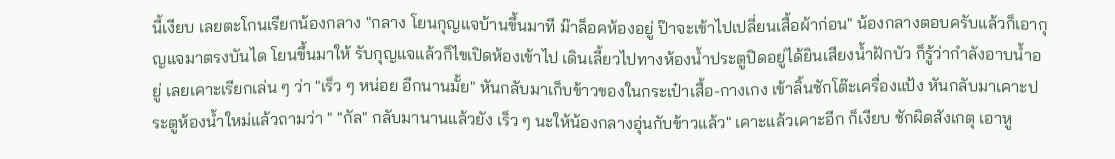นี้เงียบ เลยตะโกนเรียกน้องกลาง "กลาง โยนกุญแจบ้านขึ้นมาที ม๊าล็อคห้องอยู่ ป๊าจะเข้าไปเปลี่ยนเสื้อผ้าก่อน" น้องกลางตอบครับแล้วก็เอากุญแจมาตรงบันได โยนขึ้นมาให้ รับกุญแจแล้วก็ไขเปิดห้องเข้าไป เดินเลี้ยวไปทางห้องน้ำประตูปิดอยู่ได้ยินเสียงน้ำฝักบัว ก็รู้ว่ากำลังอาบน้ำอยู่ เลยเคาะเรียกเล่น ๆ ว่า "เร็ว ๆ หน่อย อีกนานมั้ย" หันกลับมาเก็บข้าวของในกระเป๋าเสื้อ-กางเกง เข้าลิ้นชักโต๊ะเครื่องแป้ง หันกลับมาเคาะประตูห้องน้ำใหม่แล้วถามว่า " "กัล" กลับมานานแล้วยัง เร็ว ๆ นะให้น้องกลางอุ่นกับข้าวแล้ว" เคาะแล้วเคาะอีก ก็เงียบ ชักผิดสังเกตุ เอาหู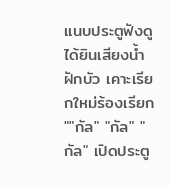แนบประตูฟังดู ได้ยินเสียงน้ำฝักบัว เคาะเรียกใหม่ร้องเรียก ""กัล" "กัล" "กัล" เปิดประตู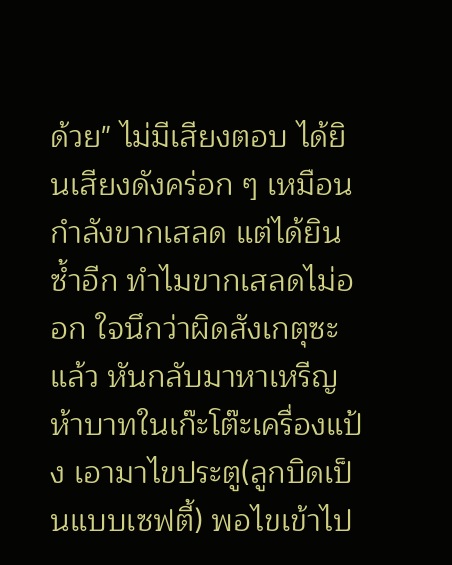ด้วย" ไม่มีเสียงตอบ ได้ยินเสียงดังคร่อก ๆ เหมือนกำลังขากเสลด แต่ได้ยินซ้ำอีก ทำไมขากเสลดไม่ออก ใจนึกว่าผิดสังเกตุซะแล้ว หันกลับมาหาเหรีญห้าบาทในเก๊ะโต๊ะเครื่องแป้ง เอามาไขประตู(ลูกบิดเป็นแบบเซฟตี้) พอไขเข้าไป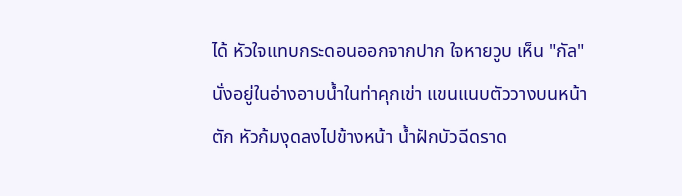ได้ หัวใจแทบกระดอนออกจากปาก ใจหายวูบ เห็น "กัล" นั่งอยู่ในอ่างอาบน้ำในท่าคุกเข่า แขนแนบตัววางบนหน้าตัก หัวก้มงุดลงไปข้างหน้า น้ำฝักบัวฉีดราด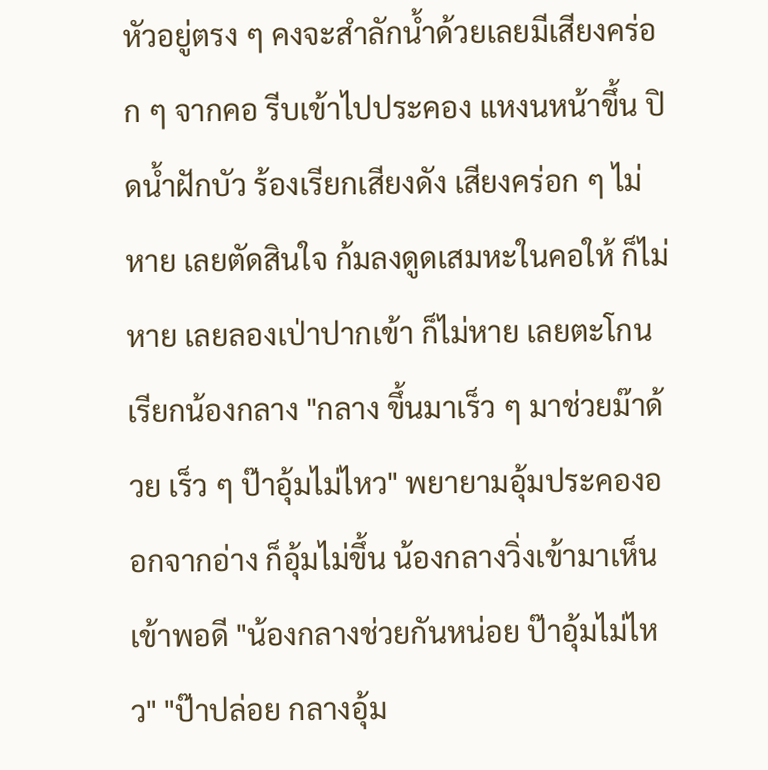หัวอยู่ตรง ๆ คงจะสำลักน้ำด้วยเลยมีเสียงคร่อก ๆ จากคอ รีบเข้าไปประคอง แหงนหน้าขึ้น ปิดน้ำฝักบัว ร้องเรียกเสียงดัง เสียงคร่อก ๆ ไม่หาย เลยตัดสินใจ ก้มลงดูดเสมหะในคอให้ ก็ไม่หาย เลยลองเป่าปากเข้า ก็ไม่หาย เลยตะโกนเรียกน้องกลาง "กลาง ขึ้นมาเร็ว ๆ มาช่วยม๊าด้วย เร็ว ๆ ป๊าอุ้มไม่ไหว" พยายามอุ้มประคองออกจากอ่าง ก็อุ้มไม่ขึ้น น้องกลางวิ่งเข้ามาเห็นเข้าพอดี "น้องกลางช่วยกันหน่อย ป๊าอุ้มไม่ไหว" "ป๊าปล่อย กลางอุ้ม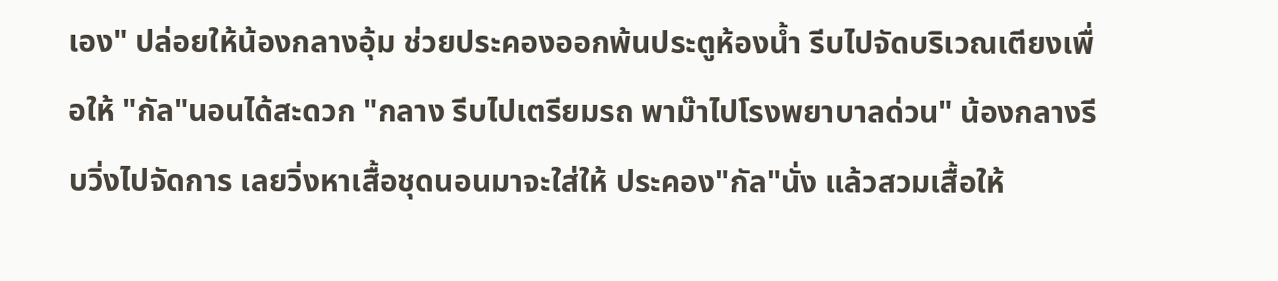เอง" ปล่อยให้น้องกลางอุ้ม ช่วยประคองออกพ้นประตูห้องน้ำ รีบไปจัดบริเวณเตียงเพื่อให้ "กัล"นอนได้สะดวก "กลาง รีบไปเตรียมรถ พาม๊าไปโรงพยาบาลด่วน" น้องกลางรีบวิ่งไปจัดการ เลยวิ่งหาเสื้อชุดนอนมาจะใส่ให้ ประคอง"กัล"นั่ง แล้วสวมเสื้อให้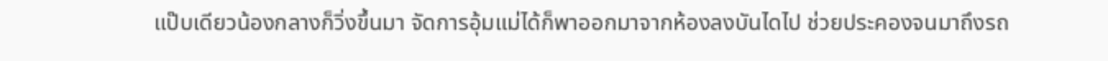แป๊บเดียวน้องกลางก็วิ่งขึ้นมา จัดการอุ้มแม่ได้ก็พาออกมาจากห้องลงบันไดไป ช่วยประคองจนมาถึงรถ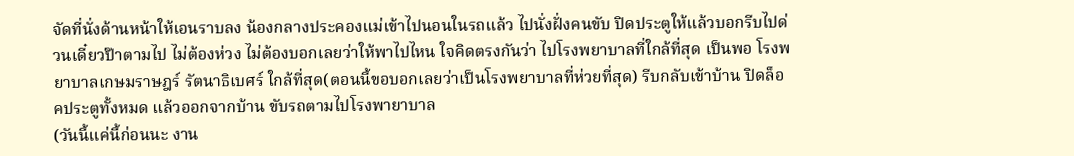จัดที่นั่งด้านหน้าให้เอนราบลง น้องกลางประคองแม่เข้าไปนอนในรถแล้ว ไปนั่งฝั่งคนขับ ปิดประตูให้แล้วบอกรีบไปด่วนเดี๋ยวป๊าตามไป ไม่ต้องห่วง ไม่ต้องบอกเลยว่าให้พาไปไหน ใจคิดตรงกันว่า ไปโรงพยาบาลที่ใกล้ที่สุด เป็นพอ โรงพยาบาลเกษมราษฎร์ รัตนาธิเบศร์ ใกล้ที่สุด(ตอนนี้ขอบอกเลยว่าเป็นโรงพยาบาลที่ห่วยที่สุด) รีบกลับเข้าบ้าน ปิดล็อคประตูทั้งหมด แล้วออกจากบ้าน ขับรถตามไปโรงพายาบาล
(วันนี้แค่นี้ก่อนนะ งาน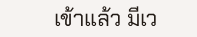เข้าแล้ว มีเว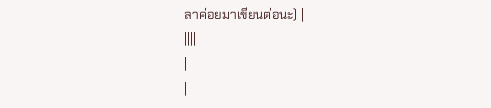ลาค่อยมาเขียนต่อนะ) |
||||
|
|